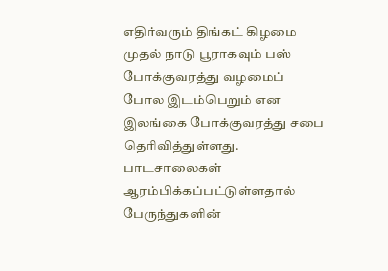எதிர்வரும் திங்கட் கிழமை முதல் நாடு பூராகவும் பஸ் போக்குவரத்து வழமைப் போல இடம்பெறும் என இலங்கை போக்குவரத்து சபை தெரிவித்துள்ளது.
பாடசாலைகள் ஆரம்பிக்கப்பட்டுள்ளதால் பேருந்துகளின்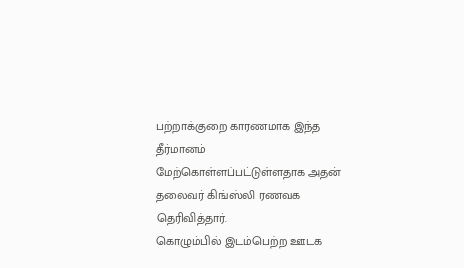பற்றாக்குறை காரணமாக இந்த தீர்மானம் மேற்கொள்ளப்பட்டுள்ளதாக அதன் தலைவர் கிங்ஸ்லி ரணவக தெரிவித்தார்.
கொழும்பில் இடம்பெற்ற ஊடக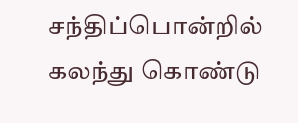சந்திப்பொன்றில் கலந்து கொண்டு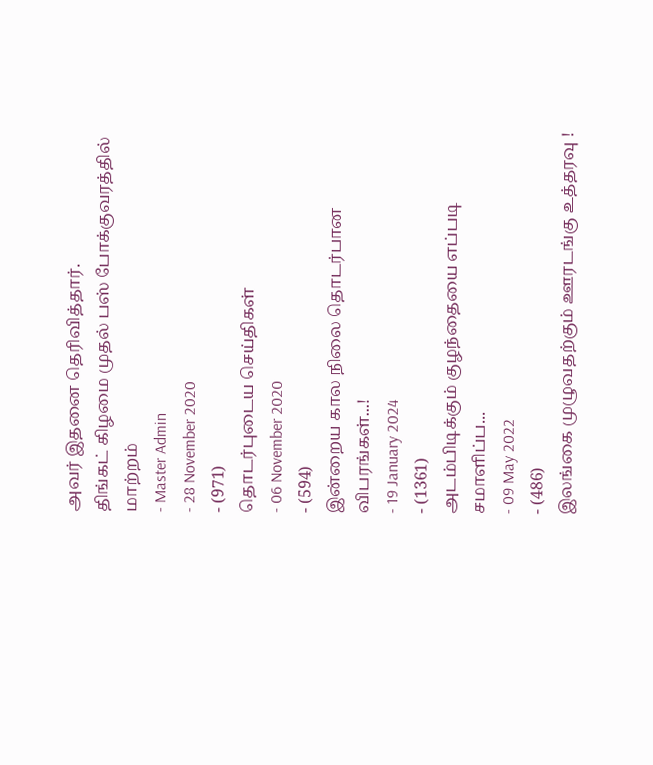அவர் இதனை தெரிவித்தார்.
திங்கட் கிழமை முதல் பஸ் போக்குவரத்தில் மாற்றம்
- Master Admin
- 28 November 2020
- (971)
தொடர்புடைய செய்திகள்
- 06 November 2020
- (594)
இன்றைய கால நிலை தொடர்பான விபரங்கள்...!
- 19 January 2024
- (1361)
அடம்பிடிக்கும் குழந்தையை எப்படி சமாளிப்ப...
- 09 May 2022
- (486)
இலங்கை முழுவதற்கும் ஊரடங்கு உத்தரவு !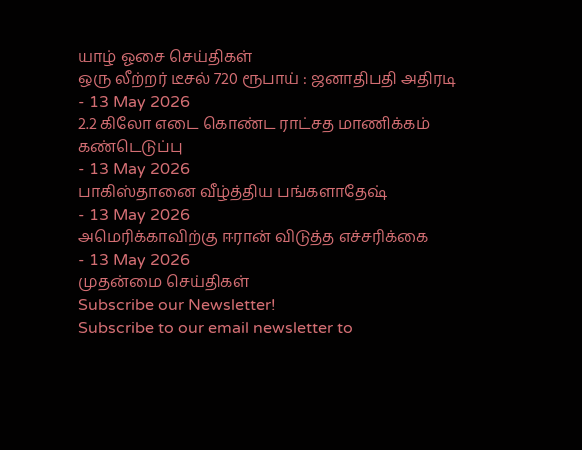யாழ் ஓசை செய்திகள்
ஒரு லீற்றர் டீசல் 720 ரூபாய் : ஜனாதிபதி அதிரடி
- 13 May 2026
2.2 கிலோ எடை கொண்ட ராட்சத மாணிக்கம் கண்டெடுப்பு
- 13 May 2026
பாகிஸ்தானை வீழ்த்திய பங்களாதேஷ்
- 13 May 2026
அமெரிக்காவிற்கு ஈரான் விடுத்த எச்சரிக்கை
- 13 May 2026
முதன்மை செய்திகள்
Subscribe our Newsletter!
Subscribe to our email newsletter to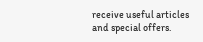receive useful articles and special offers.